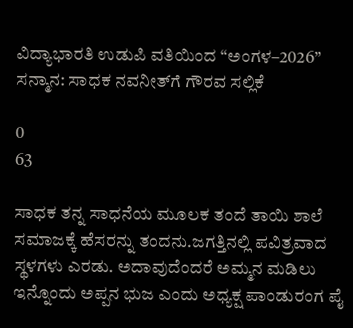ವಿದ್ಯಾಭಾರತಿ ಉಡುಪಿ ವತಿಯಿಂದ “ಅಂಗಳ–2026” ಸನ್ಮಾನ: ಸಾಧಕ ನವನೀತ್‌ಗೆ ಗೌರವ ಸಲ್ಲಿಕೆ

0
63

ಸಾಧಕ ತನ್ನ ಸಾಧನೆಯ ಮೂಲಕ ತಂದೆ ತಾಯಿ ಶಾಲೆ ಸಮಾಜಕ್ಕೆ ಹೆಸರನ್ನು ತಂದನು.ಜಗತ್ತಿನಲ್ಲಿ ಪವಿತ್ರವಾದ ಸ್ಥಳಗಳು ಎರಡು. ಅದಾವುದೆಂದರೆ ಅಮ್ಮನ ಮಡಿಲು ಇನ್ನೊಂದು ಅಪ್ಪನ ಭುಜ ಎಂದು ಅಧ್ಯಕ್ಷ ಪಾಂಡುರಂಗ ಪೈ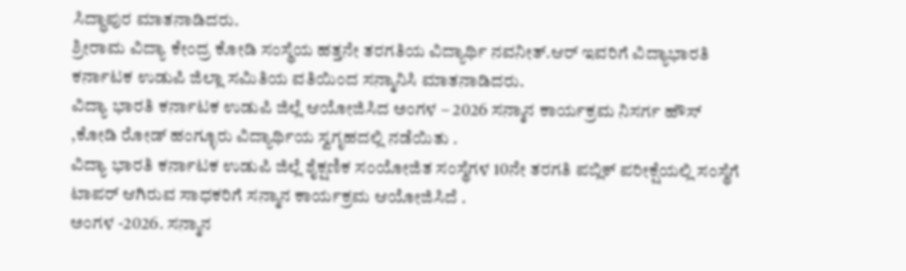ಸಿದ್ಧಾಪುರ ಮಾತನಾಡಿದರು.
ಶ್ರೀರಾಮ ವಿದ್ಯಾ ಕೇಂದ್ರ ಕೋಡಿ ಸಂಸ್ಥೆಯ ಹತ್ತನೇ ತರಗತಿಯ ವಿದ್ಯಾರ್ಥಿ ನವನೀತ್.ಆರ್ ಇವರಿಗೆ ವಿದ್ಯಾಭಾರತಿ ಕರ್ನಾಟಕ ಉಡುಪಿ ಜಿಲ್ಲಾ ಸಮಿತಿಯ ವತಿಯಿಂದ ಸನ್ಮಾನಿಸಿ ಮಾತನಾಡಿದರು.
ವಿದ್ಯಾ ಭಾರತಿ ಕರ್ನಾಟಕ ಉಡುಪಿ ಜಿಲ್ಲೆ ಆಯೋಜಿಸಿದ ಅಂಗಳ – 2026 ಸನ್ಮಾನ ಕಾರ್ಯಕ್ರಮ ನಿಸರ್ಗ ಹೌಸ್ ,ಕೋಡಿ ರೋಡ್ ಹಂಗ್ಳೂರು ವಿದ್ಯಾರ್ಥಿಯ ಸ್ವಗೃಹದಲ್ಲಿ ನಡೆಯಿತು .
ವಿದ್ಯಾ ಭಾರತಿ ಕರ್ನಾಟಕ ಉಡುಪಿ ಜಿಲ್ಲೆ ಶೈಕ್ಷಣಿಕ ಸಂಯೋಜಿತ ಸಂಸ್ಥೆಗಳ 10ನೇ ತರಗತಿ ಪಬ್ಲಿಕ್ ಪರೀಕ್ಷೆಯಲ್ಲಿ ಸಂಸ್ಥೆಗೆ ಟಾಪರ್ ಆಗಿರುವ ಸಾಧಕರಿಗೆ ಸನ್ಮಾನ ಕಾರ್ಯಕ್ರಮ ಆಯೋಜಿಸಿದೆ .
ಅಂಗಳ -2026. ಸನ್ಮಾನ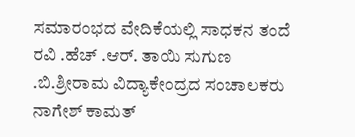ಸಮಾರಂಭದ ವೇದಿಕೆಯಲ್ಲಿ ಸಾಧಕನ ತಂದೆ ರವಿ .ಹೆಚ್ .ಆರ್. ತಾಯಿ ಸುಗುಣ .ಬಿ.ಶ್ರೀರಾಮ ವಿದ್ಯಾಕೇಂದ್ರದ ಸಂಚಾಲಕರು ನಾಗೇಶ್ ಕಾಮತ್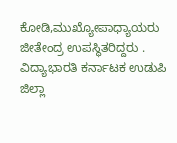ಕೋಡಿ,ಮುಖ್ಯೋಪಾಧ್ಯಾಯರು ಜೀತೇಂದ್ರ ಉಪಸ್ಥಿತರಿದ್ದರು .
ವಿದ್ಯಾಭಾರತಿ ಕರ್ನಾಟಕ ಉಡುಪಿ ಜಿಲ್ಲಾ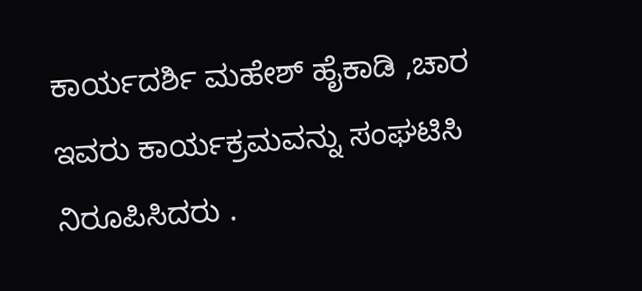ಕಾರ್ಯದರ್ಶಿ ಮಹೇಶ್ ಹೈಕಾಡಿ ,ಚಾರ ಇವರು ಕಾರ್ಯಕ್ರಮವನ್ನು ಸಂಘಟಿಸಿ ನಿರೂಪಿಸಿದರು .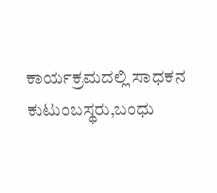ಕಾರ್ಯಕ್ರಮದಲ್ಲಿ ಸಾಧಕನ ಕುಟುಂಬಸ್ಥರು,ಬಂಧು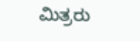ಮಿತ್ರರು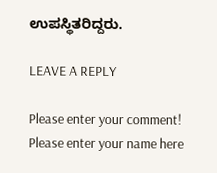ಉಪಸ್ಥಿತರಿದ್ದರು.

LEAVE A REPLY

Please enter your comment!
Please enter your name here